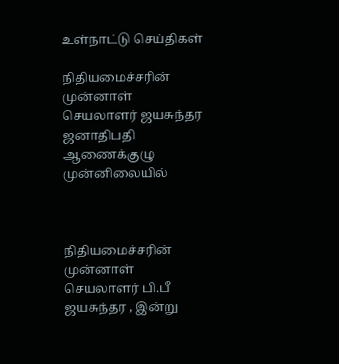உள்நாட்டு செய்திகள்

நிதியமைச்சரின் முன்னாள் செயலாளர் ஜயசுந்தர ஜனாதிபதி ஆணைக்குழு முன்னிலையில்



நிதியமைச்சரின் முன்னாள் செயலாளர் பி.பீ ஜயசுந்தர , இன்று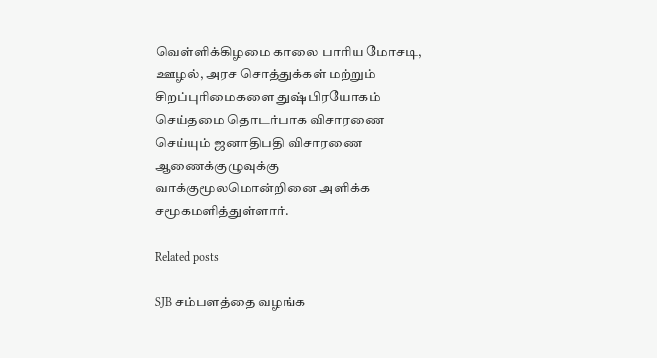வெள்ளிக்கிழமை காலை பாரிய மோசடி, ஊழல், அரச சொத்துக்கள் மற்றும் சிறப்புரிமைகளை துஷ்பிரயோகம் செய்தமை தொடர்பாக விசாரணை செய்யும் ஜனாதிபதி விசாரணை ஆணைக்குழுவுக்கு வாக்குமூலமொன்றினை அளிக்க சமூகமளித்துள்ளார்.

Related posts

SJB சம்பளத்தை வழங்க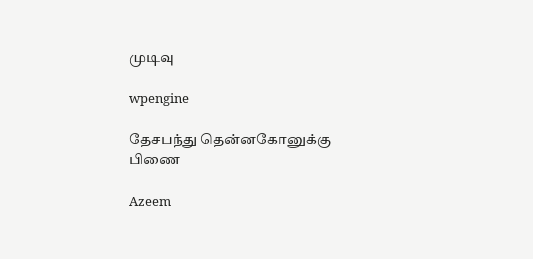முடிவு

wpengine

தேசபந்து தென்னகோனுக்கு பிணை

Azeem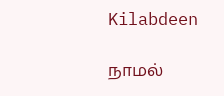Kilabdeen

நாமல்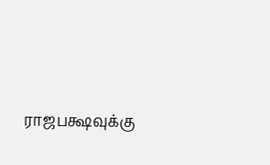ராஜபக்ஷவுக்கு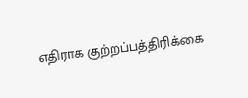எதிராக குற்றப்பத்திரிக்கை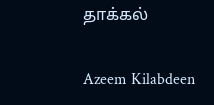தாக்கல்

Azeem Kilabdeen